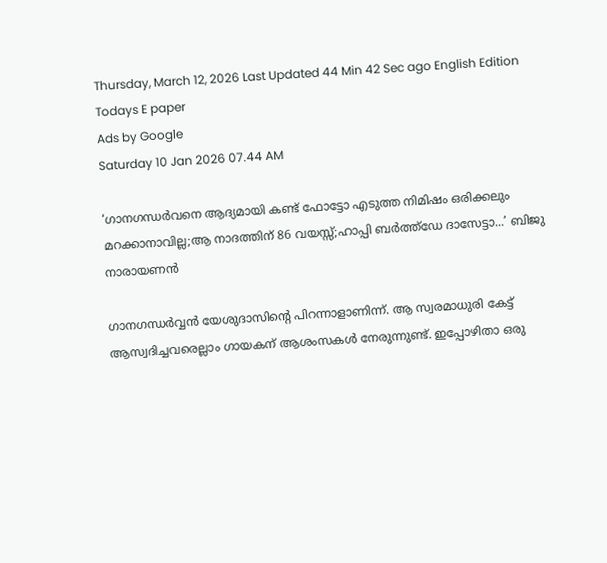Thursday, March 12, 2026 Last Updated 44 Min 42 Sec ago English Edition
Todays E paper
Ads by Google
Saturday 10 Jan 2026 07.44 AM

‘ഗാനഗന്ധർവനെ ആദ്യമായി കണ്ട് ഫോട്ടോ എടുത്ത നിമിഷം ഒരിക്കലും മറക്കാനാവില്ല;ആ നാദത്തിന് 86 വയസ്സ്;ഹാപ്പി ബര്‍ത്ത്ഡേ ദാസേട്ടാ...’ ബിജു നാരായണന്‍

ഗാനഗന്ധര്‍വ്വന്‍ യേശുദാസിന്റെ പിറന്നാളാണിന്ന്. ആ സ്വരമാധുരി കേട്ട് ആസ്വദിച്ചവരെല്ലാം ഗായകന് ആശംസകള്‍ നേരുന്നുണ്ട്. ഇപ്പോഴിതാ ഒരു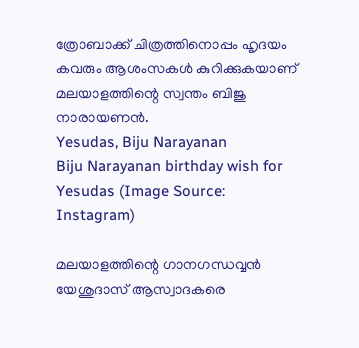ത്രോബാക്ക് ചിത്രത്തിനൊപ്പം ഹൃദയം കവരും ആശംസകള്‍ കുറിക്കുകയാണ് മലയാളത്തിന്റെ സ്വന്തം ബിജു നാരായണന്‍.
Yesudas, Biju Narayanan
Biju Narayanan birthday wish for Yesudas (Image Source: Instagram)

മലയാളത്തിന്റെ ഗാനഗന്ധവ്വന്‍ യേശുദാസ് ആസ്വാദകരെ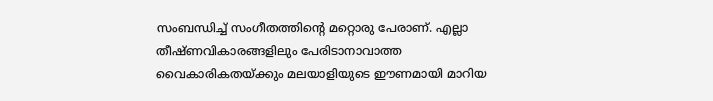സംബന്ധിച്ച് സംഗീതത്തിന്റെ മറ്റൊരു പേരാണ്. എല്ലാ തീഷ്ണവികാരങ്ങളിലും പേരിടാനാവാത്ത വൈകാരികതയ്ക്കും മലയാളിയുടെ ഈണമായി മാറിയ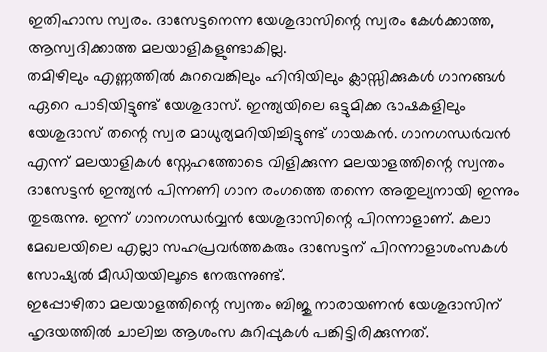ഇതിഹാസ സ്വരം. ദാസേട്ടനെന്ന യേശുദാസിന്റെ സ്വരം കേള്‍ക്കാത്ത, ആസ്വദിക്കാത്ത മലയാളികളുണ്ടാകില്ല.
തമിഴിലും എണ്ണത്തിൽ കുറവെങ്കിലും ഹിന്ദിയിലും ക്ലാസ്സിക്കുകൾ ഗാനങ്ങള്‍ ഏറെ പാടിയിട്ടുണ്ട് യേശുദാസ്. ഇന്ത്യയിലെ ഒട്ടുമിക്ക ഭാഷകളിലും യേശുദാസ് തന്റെ സ്വര മാധുര്യമറിയിച്ചിട്ടുണ്ട് ഗായകന്‍. ഗാനഗന്ധർവൻ എന്ന് മലയാളികൾ സ്നേഹത്തോടെ വിളിക്കുന്ന മലയാളത്തിന്റെ സ്വന്തം ദാസേട്ടൻ ഇന്ത്യൻ പിന്നണി ഗാന രംഗത്തെ തന്നെ അതുല്യനായി ഇന്നും തുടരുന്നു. ഇന്ന് ഗാനഗന്ധര്‍വ്വന്‍ യേശുദാസിന്റെ പിറന്നാളാണ്. കലാ മേഖലയിലെ എല്ലാ സഹപ്രവര്‍ത്തകരും ദാസേട്ടന് പിറന്നാളാശംസകള്‍ സോഷ്യല്‍ മീഡിയയിലൂടെ നേരുന്നുണ്ട്.
ഇപ്പോഴിതാ മലയാളത്തിന്റെ സ്വന്തം ബിജു നാരായണന്‍ യേശുദാസിന് ഹൃദയത്തില്‍ ചാലിച്ച ആശംസ കുറിപ്പുകള്‍ പങ്കിട്ടിരിക്കുന്നത്.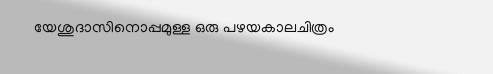യേശുദാസിനൊപ്പമുള്ള ഒരു പഴയകാലചിത്രം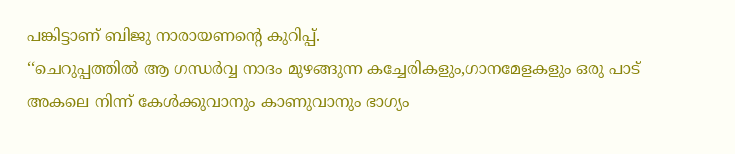പങ്കിട്ടാണ് ബിജു നാരായണന്റെ കുറിപ്പ്.
‘‘ചെറുപ്പത്തിൽ ആ ഗന്ധർവ്വ നാദം മുഴങ്ങുന്ന കച്ചേരികളും,ഗാനമേളകളും ഒരു പാട് അകലെ നിന്ന് കേൾക്കുവാനും കാണുവാനും ഭാഗ്യം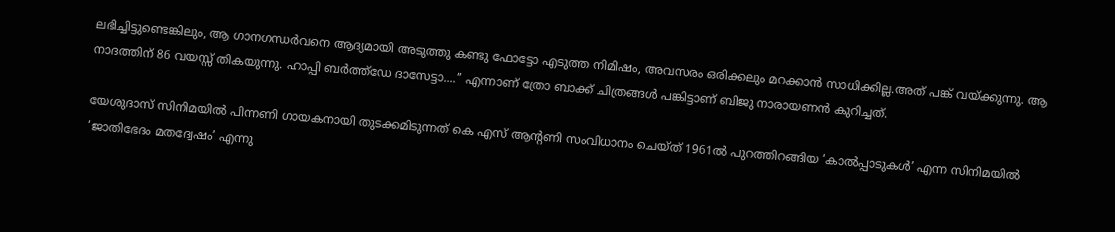ലഭിച്ചിട്ടുണ്ടെങ്കിലും, ആ ഗാനഗന്ധർവനെ ആദ്യമായി അടുത്തു കണ്ടു ഫോട്ടോ എടുത്ത നിമിഷം, അവസരം ഒരിക്കലും മറക്കാൻ സാധിക്കില്ല.അത് പങ്ക് വയ്ക്കുന്നു. ആ നാദത്തിന് 86 വയസ്സ് തികയുന്നു. ഹാപ്പി ബര്‍ത്ത്ഡേ ദാസേട്ടാ....’’ എന്നാണ് ത്രോ ബാക്ക് ചിത്രങ്ങള്‍ പങ്കിട്ടാണ് ബിജു നാരായണന്‍ കുറിച്ചത്.

യേശുദാസ് സിനിമയിൽ പിന്നണി ഗായകനായി തുടക്കമിടുന്നത് കെ എസ് ആന്റണി സംവിധാനം ചെയ്ത് 1961ൽ പുറത്തിറങ്ങിയ ‘കാൽപ്പാടുകൾ’ എന്ന സിനിമയിൽ ‘ജാതിഭേദം മതദ്വേഷം’ എന്നു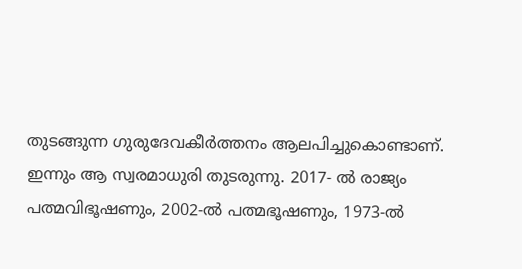തുടങ്ങുന്ന ഗുരുദേവകീർത്തനം ആലപിച്ചുകൊണ്ടാണ്. ഇന്നും ആ സ്വരമാധുരി തുടരുന്നു. 2017- ൽ രാജ്യം പത്മവിഭൂഷണും, 2002-ൽ പത്മഭൂഷണും, 1973-ൽ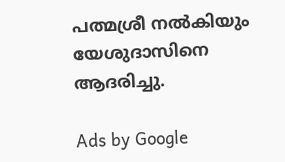പത്മശ്രീ നൽകിയും യേശുദാസിനെ ആദരിച്ചു.

Ads by Google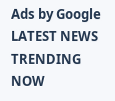Ads by Google
LATEST NEWS
TRENDING NOW